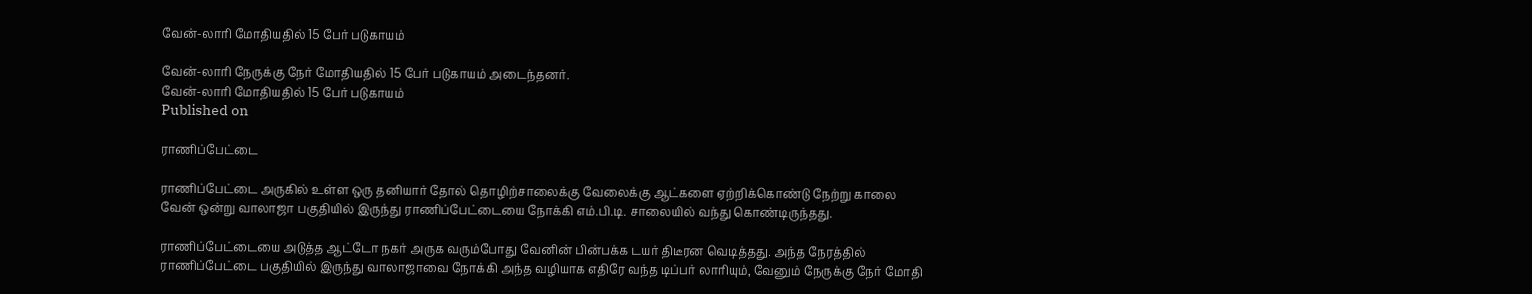வேன்-லாரி மோதியதில் 15 பேர் படுகாயம்

வேன்-லாரி நேருக்கு நேர் மோதியதில் 15 பேர் படுகாயம் அடைந்தனர்.
வேன்-லாரி மோதியதில் 15 பேர் படுகாயம்
Published on

ராணிப்பேட்டை

ராணிப்பேட்டை அருகில் உள்ள ஒரு தனியார் தோல் தொழிற்சாலைக்கு வேலைக்கு ஆட்களை ஏற்றிக்கொண்டு நேற்று காலை வேன் ஒன்று வாலாஜா பகுதியில் இருந்து ராணிப்பேட்டையை நோக்கி எம்.பி.டி. சாலையில் வந்து கொண்டிருந்தது.

ராணிப்பேட்டையை அடுத்த ஆட்டோ நகர் அருக வரும்போது வேனின் பின்பக்க டயர் திடீரன வெடித்தது. அந்த நேரத்தில் ராணிப்பேட்டை பகுதியில் இருந்து வாலாஜாவை நோக்கி அந்த வழியாக எதிரே வந்த டிப்பர் லாரியும், வேனும் நேருக்கு நேர் மோதி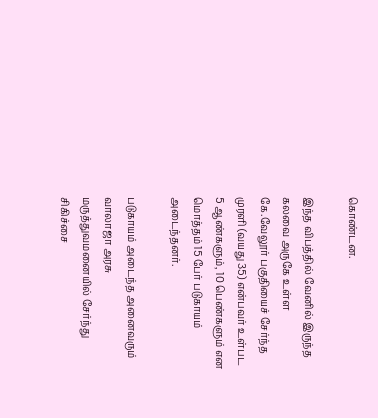கொண்டன.

இந்த விபத்தில் வேனில் இருந்த கலவை அருகே உள்ள கே.வேலூர் பகுதியைச் சேர்ந்த முரளி (வயது 35) என்பவர் உள்பட 5 ஆண்களும், 10 பெண்களும் என மொத்தம் 15 பேர் படுகாயம் அடைந்தனர்.

படுகாயம் அடைந்த அனைவரும் வாலாஜா அரசு மருத்துவமனையில் சேர்ந்து சிகிச்சை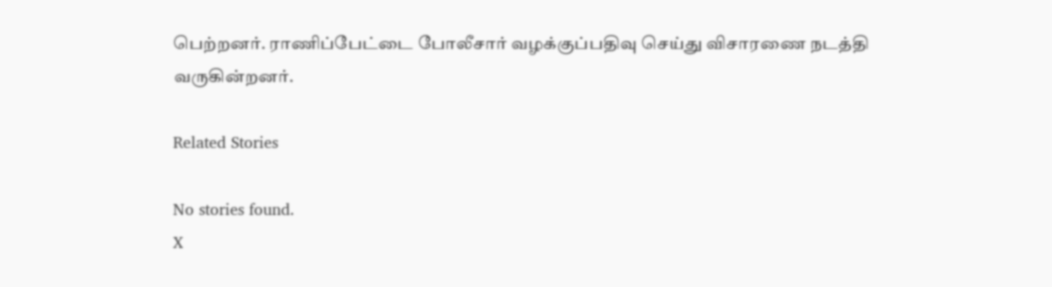பெற்றனர். ராணிப்பேட்டை போலீசார் வழக்குப்பதிவு செய்து விசாரணை நடத்தி வருகின்றனர்.

Related Stories

No stories found.
X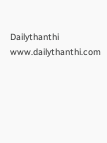Dailythanthi
www.dailythanthi.com